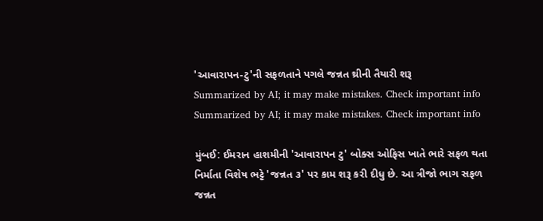'આવારાપન-ટુ'ની સફળતાને પગલે જન્નત થ્રીની તૈયારી શરૂ
Summarized by AI; it may make mistakes. Check important info
Summarized by AI; it may make mistakes. Check important info

મુંબઈ: ઈમરાન હાશમીની 'આવારાપન ટુ' બોક્સ ઓફિસ ખાતે ભારે સફળ થતા નિર્માતા વિશેષ ભટ્ટે 'જન્નત ૩' પર કામ શરૂ કરી દીધુ છે. આ ત્રીજો ભાગ સફળ જન્નત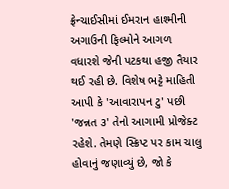ફ્રેન્ચાઈસીમાં ઈમરાન હાશ્મીની અગાઉની ફિલ્મોને આગળ વધારશે જેની પટકથા હજી તૈયાર થઈ રહી છે. વિશેષ ભટ્ટે માહિતી આપી કે 'આવારાપન ટુ' પછી 'જન્નત ૩' તેનો આગામી પ્રોજેક્ટ રહેશે. તેમણે સ્ક્રિપ્ટ પર કામ ચાલુ હોવાનું જણાવ્યું છે, જો કે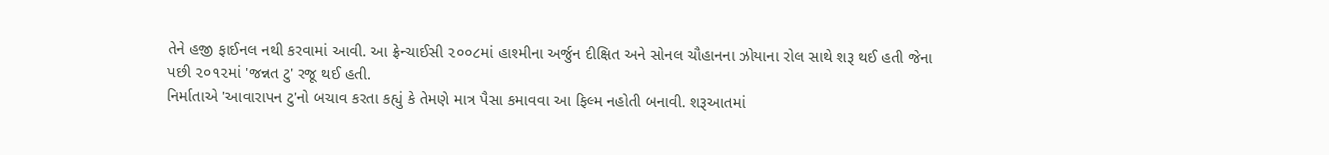તેને હજી ફાઈનલ નથી કરવામાં આવી. આ ફ્રેન્ચાઈસી ૨૦૦૮માં હાશ્મીના અર્જુન દીક્ષિત અને સોનલ ચૌહાનના ઝોયાના રોલ સાથે શરૂ થઈ હતી જેના પછી ૨૦૧૨માં 'જન્નત ટુ' રજૂ થઈ હતી.
નિર્માતાએ 'આવારાપન ટુ'નો બચાવ કરતા કહ્યું કે તેમણે માત્ર પૈસા કમાવવા આ ફિલ્મ નહોતી બનાવી. શરૂઆતમાં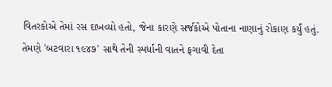વિતરકોએ તેમાં રસ દાખવ્યો હતો, જેના કારણે સર્જકોએ પોતાના નાણાનું રોકાણ કર્યું હતું. તેમણે 'બટવારા ૧૯૪૭' સાથે તેની સ્પર્ધાની વાતને ફગાવી દેતા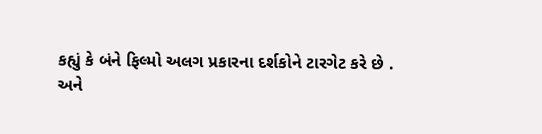કહ્યું કે બંને ફિલ્મો અલગ પ્રકારના દર્શકોને ટારગેટ કરે છે .
અને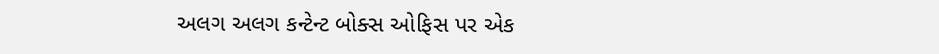અલગ અલગ કન્ટેન્ટ બોક્સ ઓફિસ પર એક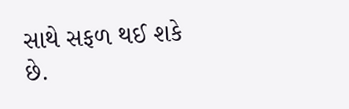સાથે સફળ થઈ શકે છે.